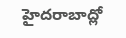హైదరాబాద్లో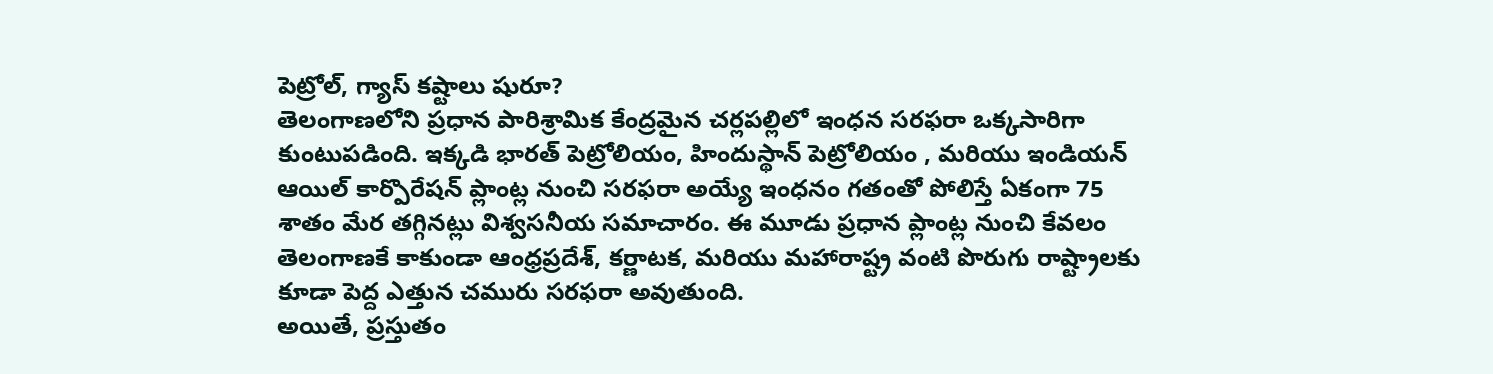పెట్రోల్, గ్యాస్ కష్టాలు షురూ?
తెలంగాణలోని ప్రధాన పారిశ్రామిక కేంద్రమైన చర్లపల్లిలో ఇంధన సరఫరా ఒక్కసారిగా కుంటుపడింది. ఇక్కడి భారత్ పెట్రోలియం, హిందుస్థాన్ పెట్రోలియం , మరియు ఇండియన్ ఆయిల్ కార్పొరేషన్ ప్లాంట్ల నుంచి సరఫరా అయ్యే ఇంధనం గతంతో పోలిస్తే ఏకంగా 75 శాతం మేర తగ్గినట్లు విశ్వసనీయ సమాచారం. ఈ మూడు ప్రధాన ప్లాంట్ల నుంచి కేవలం తెలంగాణకే కాకుండా ఆంధ్రప్రదేశ్, కర్ణాటక, మరియు మహారాష్ట్ర వంటి పొరుగు రాష్ట్రాలకు కూడా పెద్ద ఎత్తున చమురు సరఫరా అవుతుంది.
అయితే, ప్రస్తుతం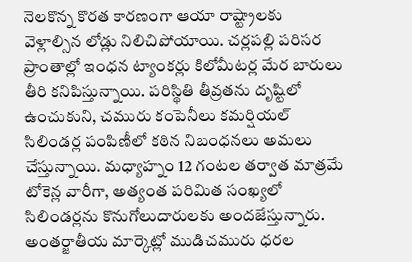నెలకొన్న కొరత కారణంగా ఆయా రాష్ట్రాలకు వెళ్లాల్సిన లోడ్లు నిలిచిపోయాయి. చర్లపల్లి పరిసర ప్రాంతాల్లో ఇంధన ట్యాంకర్లు కిలోమీటర్ల మేర బారులు తీరి కనిపిస్తున్నాయి. పరిస్థితి తీవ్రతను దృష్టిలో ఉంచుకుని, చమురు కంపెనీలు కమర్షియల్ సిలిండర్ల పంపిణీలో కఠిన నిబంధనలు అమలు చేస్తున్నాయి. మధ్యాహ్నం 12 గంటల తర్వాత మాత్రమే టోకెన్ల వారీగా, అత్యంత పరిమిత సంఖ్యలో సిలిండర్లను కొనుగోలుదారులకు అందజేస్తున్నారు. అంతర్జాతీయ మార్కెట్లో ముడిచమురు ధరల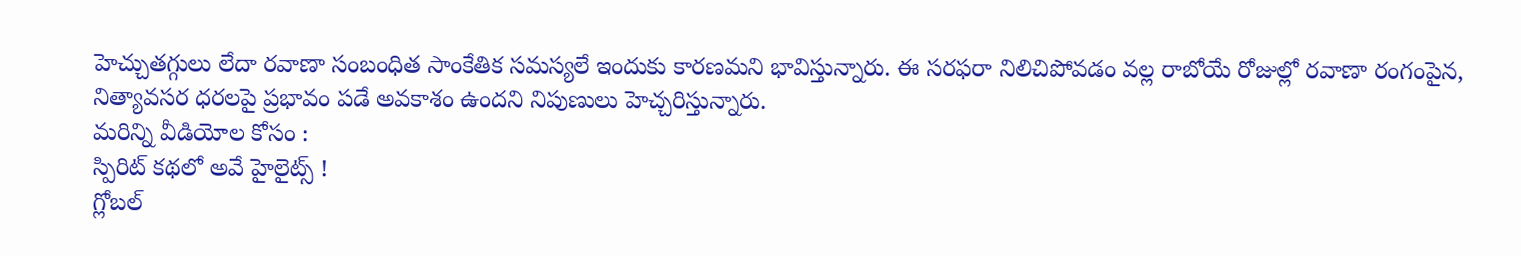హెచ్చుతగ్గులు లేదా రవాణా సంబంధిత సాంకేతిక సమస్యలే ఇందుకు కారణమని భావిస్తున్నారు. ఈ సరఫరా నిలిచిపోవడం వల్ల రాబోయే రోజుల్లో రవాణా రంగంపైన, నిత్యావసర ధరలపై ప్రభావం పడే అవకాశం ఉందని నిపుణులు హెచ్చరిస్తున్నారు.
మరిన్ని వీడియోల కోసం :
స్పిరిట్ కథలో అవే హైలైట్స్ !
గ్లోబల్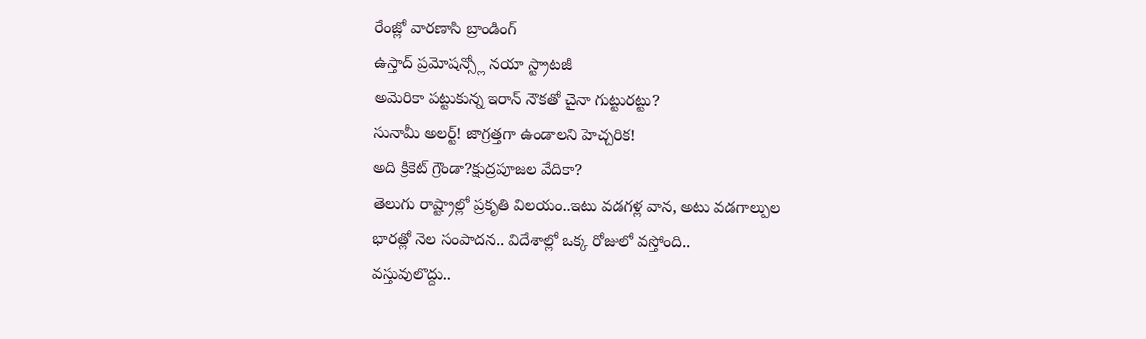రేంజ్లో వారణాసి బ్రాండింగ్
ఉస్తాద్ ప్రమోషన్స్లో నయా స్ట్రాటజీ
అమెరికా పట్టుకున్న ఇరాన్ నౌకతో చైనా గుట్టురట్టు?
సునామీ అలర్ట్! జాగ్రత్తగా ఉండాలని హెచ్చరిక!
అది క్రికెట్ గ్రౌండా?క్షుద్రపూజల వేదికా?
తెలుగు రాష్ట్రాల్లో ప్రకృతి విలయం..ఇటు వడగళ్ల వాన, అటు వడగాల్పుల
భారత్లో నెల సంపాదన.. విదేశాల్లో ఒక్క రోజులో వస్తోంది..
వస్తువులొద్దు..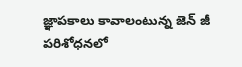జ్ఞాపకాలు కావాలంటున్న జెన్ జీ
పరిశోధనలో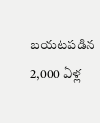బయటపడిన 2,000 ఏళ్ల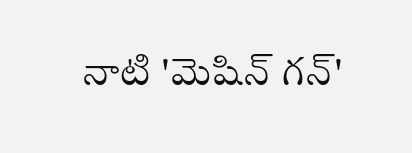నాటి 'మెషిన్ గన్'